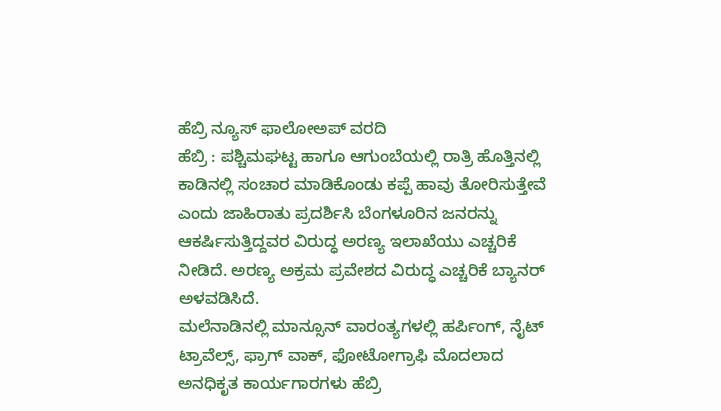ಹೆಬ್ರಿ ನ್ಯೂಸ್ ಫಾಲೋಅಪ್ ವರದಿ
ಹೆಬ್ರಿ : ಪಶ್ಚಿಮಘಟ್ಟ ಹಾಗೂ ಆಗುಂಬೆಯಲ್ಲಿ ರಾತ್ರಿ ಹೊತ್ತಿನಲ್ಲಿ ಕಾಡಿನಲ್ಲಿ ಸಂಚಾರ ಮಾಡಿಕೊಂಡು ಕಪ್ಪೆ ಹಾವು ತೋರಿಸುತ್ತೇವೆ ಎಂದು ಜಾಹಿರಾತು ಪ್ರದರ್ಶಿಸಿ ಬೆಂಗಳೂರಿನ ಜನರನ್ನು ಆಕರ್ಷಿಸುತ್ತಿದ್ದವರ ವಿರುದ್ಧ ಅರಣ್ಯ ಇಲಾಖೆಯು ಎಚ್ಚರಿಕೆ ನೀಡಿದೆ. ಅರಣ್ಯ ಅಕ್ರಮ ಪ್ರವೇಶದ ವಿರುದ್ಧ ಎಚ್ಚರಿಕೆ ಬ್ಯಾನರ್ ಅಳವಡಿಸಿದೆ.
ಮಲೆನಾಡಿನಲ್ಲಿ ಮಾನ್ಸೂನ್ ವಾರಂತ್ಯಗಳಲ್ಲಿ ಹರ್ಪಿಂಗ್, ನೈಟ್ ಟ್ರಾವೆಲ್ಸ್, ಫ್ರಾಗ್ ವಾಕ್, ಫೋಟೋಗ್ರಾಫಿ ಮೊದಲಾದ ಅನಧಿಕೃತ ಕಾರ್ಯಗಾರಗಳು ಹೆಬ್ರಿ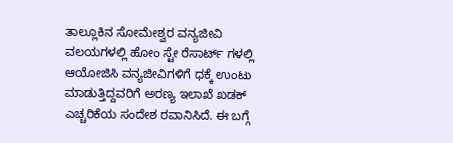ತಾಲ್ಲೂಕಿನ ಸೋಮೇಶ್ವರ ವನ್ಯಜೀವಿ ವಲಯಗಳಲ್ಲಿ ಹೋಂ ಸ್ಟೇ ರೆಸಾರ್ಟ್ ಗಳಲ್ಲಿ ಆಯೋಜಿಸಿ ವನ್ಯಜೀವಿಗಳಿಗೆ ಧಕ್ಕೆ ಉಂಟು ಮಾಡುತ್ತಿದ್ದವರಿಗೆ ಅರಣ್ಯ ಇಲಾಖೆ ಖಡಕ್ ಎಚ್ಚರಿಕೆಯ ಸಂದೇಶ ರವಾನಿಸಿದೆ. ಈ ಬಗ್ಗೆ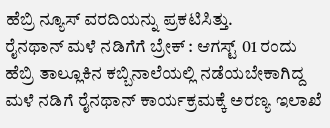ಹೆಬ್ರಿ ನ್ಯೂಸ್ ವರದಿಯನ್ನು ಪ್ರಕಟಿಸಿತ್ತು.
ರೈನಥಾನ್ ಮಳೆ ನಡಿಗೆಗೆ ಬ್ರೇಕ್ : ಆಗಸ್ಟ್ 01 ರಂದು ಹೆಬ್ರಿ ತಾಲ್ಲೂಕಿನ ಕಬ್ಬಿನಾಲೆಯಲ್ಲಿ ನಡೆಯಬೇಕಾಗಿದ್ದ ಮಳೆ ನಡಿಗೆ ರೈನಥಾನ್ ಕಾರ್ಯಕ್ರಮಕ್ಕೆ ಅರಣ್ಯ ಇಲಾಖೆ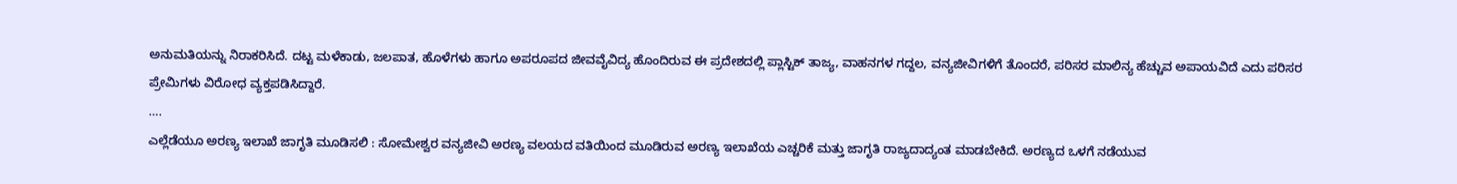ಅನುಮತಿಯನ್ನು ನಿರಾಕರಿಸಿದೆ. ದಟ್ಟ ಮಳೆಕಾಡು, ಜಲಪಾತ, ಹೊಳೆಗಳು ಹಾಗೂ ಅಪರೂಪದ ಜೀವವೈವಿದ್ಯ ಹೊಂದಿರುವ ಈ ಪ್ರದೇಶದಲ್ಲಿ ಪ್ಲಾಸ್ಟಿಕ್ ತಾಜ್ಯ, ವಾಹನಗಳ ಗದ್ದಲ, ವನ್ಯಜೀವಿಗಳಿಗೆ ತೊಂದರೆ, ಪರಿಸರ ಮಾಲಿನ್ಯ ಹೆಚ್ಚುವ ಅಪಾಯವಿದೆ ಎದು ಪರಿಸರ ಪ್ರೇಮಿಗಳು ವಿರೋಧ ವ್ಯಕ್ತಪಡಿಸಿದ್ದಾರೆ.
….
ಎಲ್ಲೆಡೆಯೂ ಅರಣ್ಯ ಇಲಾಖೆ ಜಾಗೃತಿ ಮೂಡಿಸಲಿ : ಸೋಮೇಶ್ವರ ವನ್ಯಜೀವಿ ಅರಣ್ಯ ವಲಯದ ವತಿಯಿಂದ ಮೂಡಿರುವ ಅರಣ್ಯ ಇಲಾಖೆಯ ಎಚ್ಚರಿಕೆ ಮತ್ತು ಜಾಗೃತಿ ರಾಜ್ಯದಾದ್ಯಂತ ಮಾಡಬೇಕಿದೆ. ಅರಣ್ಯದ ಒಳಗೆ ನಡೆಯುವ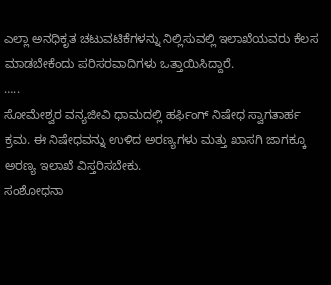ಎಲ್ಲಾ ಅನಧಿಕೃತ ಚಟುವಟಿಕೆಗಳನ್ನು ನಿಲ್ಲಿಸುವಲ್ಲಿ ಇಲಾಖೆಯವರು ಕೆಲಸ ಮಾಡಬೇಕೆಂದು ಪರಿಸರವಾದಿಗಳು ಒತ್ತಾಯಿಸಿದ್ದಾರೆ.
…..
ಸೋಮೇಶ್ವರ ವನ್ಯಜೀವಿ ಧಾಮದಲ್ಲಿ ಹರ್ಫಿಂಗ್ ನಿಷೇಧ ಸ್ವಾಗತಾರ್ಹ ಕ್ರಮ. ಈ ನಿಷೇಧವನ್ನು ಉಳಿದ ಅರಣ್ಯಗಳು ಮತ್ತು ಖಾಸಗಿ ಜಾಗಕ್ಕೂ ಅರಣ್ಯ ಇಲಾಖೆ ವಿಸ್ತರಿಸಬೇಕು.
ಸಂಶೋಧನಾ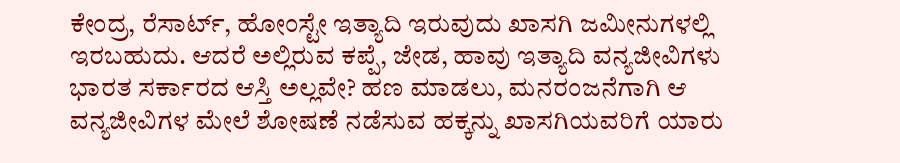ಕೇಂದ್ರ, ರೆಸಾರ್ಟ್, ಹೋಂಸ್ಟೇ ಇತ್ಯಾದಿ ಇರುವುದು ಖಾಸಗಿ ಜಮೀನುಗಳಲ್ಲಿ ಇರಬಹುದು. ಆದರೆ ಅಲ್ಲಿರುವ ಕಪ್ಪೆ, ಜೇಡ, ಹಾವು ಇತ್ಯಾದಿ ವನ್ಯಜೀವಿಗಳು ಭಾರತ ಸರ್ಕಾರದ ಆಸ್ತಿ ಅಲ್ಲವೇ? ಹಣ ಮಾಡಲು, ಮನರಂಜನೆಗಾಗಿ ಆ ವನ್ಯಜೀವಿಗಳ ಮೇಲೆ ಶೋಷಣೆ ನಡೆಸುವ ಹಕ್ಕನ್ನು ಖಾಸಗಿಯವರಿಗೆ ಯಾರು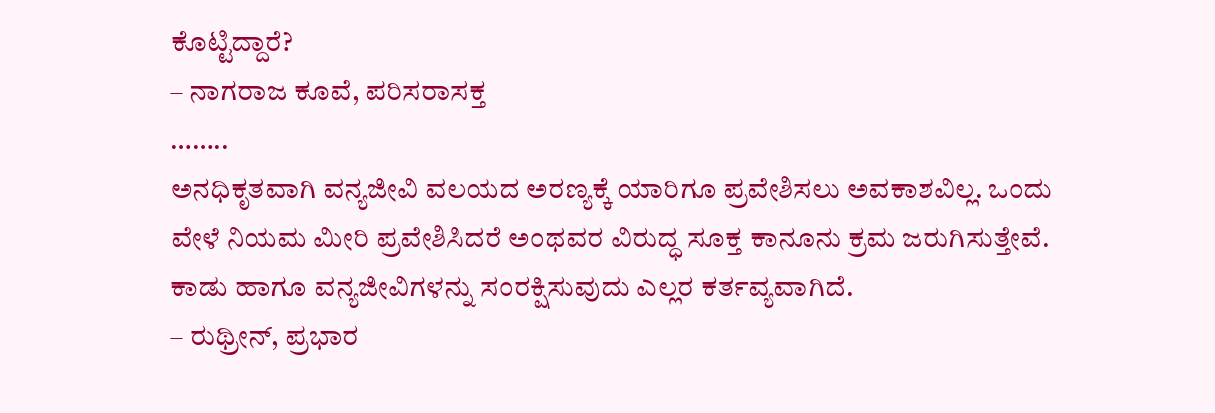ಕೊಟ್ಟಿದ್ದಾರೆ?
– ನಾಗರಾಜ ಕೂವೆ, ಪರಿಸರಾಸಕ್ತ
……..
ಅನಧಿಕೃತವಾಗಿ ವನ್ಯಜೀವಿ ವಲಯದ ಅರಣ್ಯಕ್ಕೆ ಯಾರಿಗೂ ಪ್ರವೇಶಿಸಲು ಅವಕಾಶವಿಲ್ಲ. ಒಂದು ವೇಳೆ ನಿಯಮ ಮೀರಿ ಪ್ರವೇಶಿಸಿದರೆ ಅಂಥವರ ವಿರುದ್ಧ ಸೂಕ್ತ ಕಾನೂನು ಕ್ರಮ ಜರುಗಿಸುತ್ತೇವೆ. ಕಾಡು ಹಾಗೂ ವನ್ಯಜೀವಿಗಳನ್ನು ಸಂರಕ್ಷಿಸುವುದು ಎಲ್ಲರ ಕರ್ತವ್ಯವಾಗಿದೆ.
– ರುಥ್ರೀನ್, ಪ್ರಭಾರ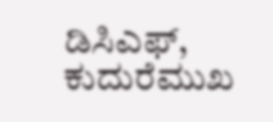ಡಿಸಿಎಫ್, ಕುದುರೆಮುಖ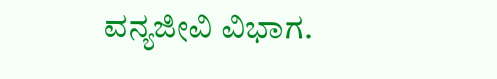ವನ್ಯಜೀವಿ ವಿಭಾಗ.